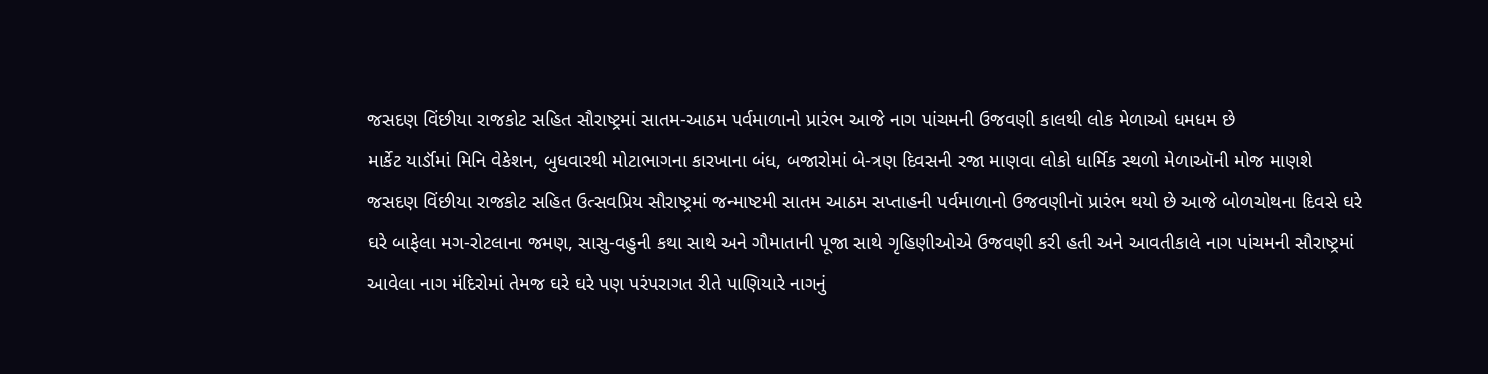જસદણ વિંછીયા રાજકોટ સહિત સૌરાષ્ટ્રમાં સાતમ-આઠમ પર્વમાળાનો પ્રારંભ આજે નાગ પાંચમની ઉજવણી કાલથી લોક મેળાઓ ધમધમ છે
માર્કેટ યાર્ડૉમાં મિનિ વેકેશન, બુધવારથી મોટાભાગના કારખાના બંધ, બજારોમાં બે-ત્રણ દિવસની રજા માણવા લોકો ધાર્મિક સ્થળો મેળાઑની મોજ માણશે
જસદણ વિંછીયા રાજકોટ સહિત ઉત્સવપ્રિય સૌરાષ્ટ્રમાં જન્માષ્ટમી સાતમ આઠમ સપ્તાહની પર્વમાળાનો ઉજવણીનૉ પ્રારંભ થયો છે આજે બોળચોથના દિવસે ઘરે ઘરે બાફેલા મગ-રોટલાના જમણ, સાસુ-વહુની કથા સાથે અને ગૌમાતાની પૂજા સાથે ગૃહિણીઓએ ઉજવણી કરી હતી અને આવતીકાલે નાગ પાંચમની સૌરાષ્ટ્રમાં આવેલા નાગ મંદિરોમાં તેમજ ઘરે ઘરે પણ પરંપરાગત રીતે પાણિયારે નાગનું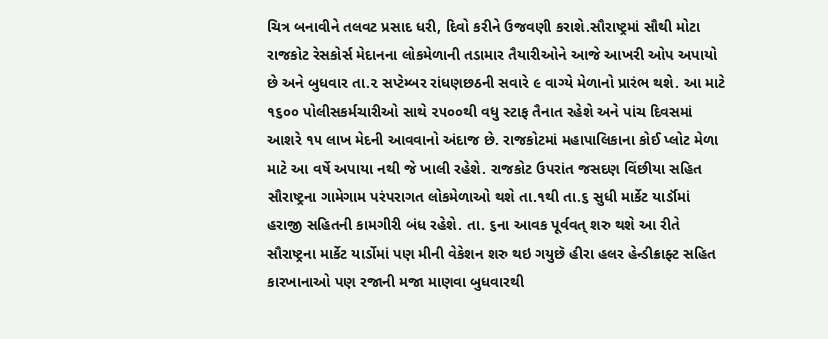ચિત્ર બનાવીને તલવટ પ્રસાદ ધરી, દિવો કરીને ઉજવણી કરાશે.સૌરાષ્ટ્રમાં સૌથી મોટા રાજકોટ રેસકોર્સ મેદાનના લોકમેળાની તડામાર તૈયારીઓને આજે આખરી ઓપ અપાયો છે અને બુધવાર તા.૨ સપ્ટેમ્બર રાંધણછઠની સવારે ૯ વાગ્યે મેળાનો પ્રારંભ થશે. આ માટે ૧૬૦૦ પોલીસકર્મચારીઓ સાથે ૨૫૦૦થી વધુ સ્ટાફ તૈનાત રહેશે અને પાંચ દિવસમાં આશરે ૧૫ લાખ મેદની આવવાનો અંદાજ છે. રાજકોટમાં મહાપાલિકાના કોઈ પ્લોટ મેળા માટે આ વર્ષે અપાયા નથી જે ખાલી રહેશે. રાજકોટ ઉપરાંત જસદણ વિંછીયા સહિત સૌરાષ્ટ્રના ગામેગામ પરંપરાગત લોકમેળાઓ થશે તા.૧થી તા.૬ સુધી માર્કેટ યાર્ડૉમાં હરાજી સહિતની કામગીરી બંધ રહેશે. તા. ૬ના આવક પૂર્વવત્ શરુ થશે આ રીતે સૌરાષ્ટ્રના માર્કેટ યાર્ડોમાં પણ મીની વેકેશન શરુ થઇ ગયુછૅ હીરા હલર હેન્ડીક્રાફ્ટ સહિત કારખાનાઓ પણ રજાની મજા માણવા બુધવારથી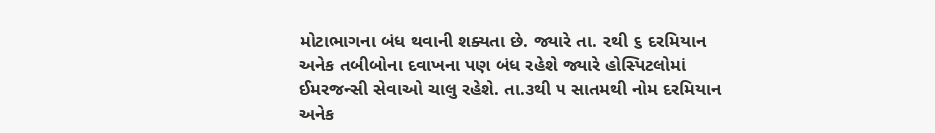મોટાભાગના બંધ થવાની શક્યતા છે. જ્યારે તા. ૨થી ૬ દરમિયાન અનેક તબીબોના દવાખના પણ બંધ રહેશે જ્યારે હોસ્પિટલોમાં ઈમરજન્સી સેવાઓ ચાલુ રહેશે. તા.૩થી ૫ સાતમથી નોમ દરમિયાન અનેક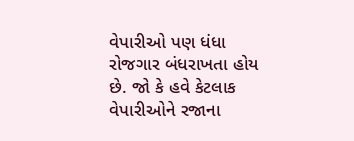વેપારીઓ પણ ધંધા રોજગાર બંધરાખતા હોય છે. જો કે હવે કેટલાક વેપારીઓને રજાના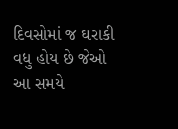દિવસોમાં જ ઘરાકી વધુ હોય છે જેઓ આ સમયે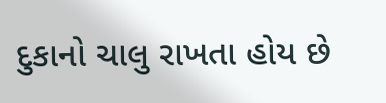દુકાનો ચાલુ રાખતા હોય છે